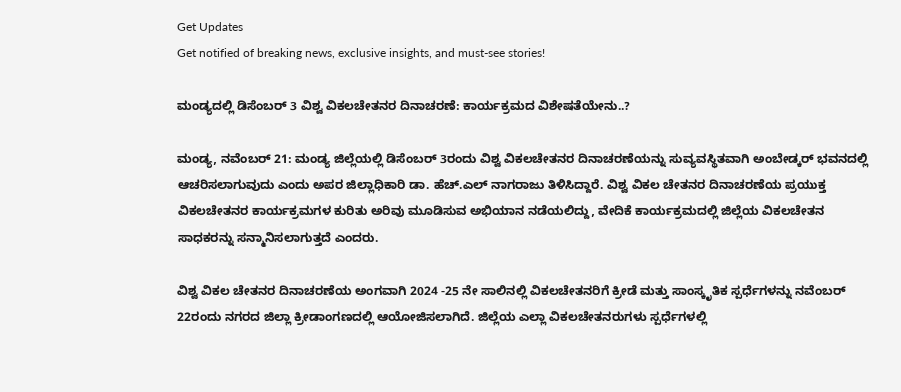Get Updates
Get notified of breaking news, exclusive insights, and must-see stories!

ಮಂಡ್ಯದಲ್ಲಿ ಡಿಸೆಂಬರ್‌ 3 ವಿಶ್ವ ವಿಕಲಚೇತನರ ದಿನಾಚರಣೆ: ಕಾರ್ಯಕ್ರಮದ ವಿಶೇಷತೆಯೇನು..?

ಮಂಡ್ಯ, ನವೆಂಬರ್‌ 21: ಮಂಡ್ಯ ಜಿಲ್ಲೆಯಲ್ಲಿ ಡಿಸೆಂಬರ್ 3ರಂದು ವಿಶ್ವ ವಿಕಲಚೇತನರ ದಿನಾಚರಣೆಯನ್ನು ಸುವ್ಯವಸ್ಥಿತವಾಗಿ ಅಂಬೇಡ್ಕರ್ ಭವನದಲ್ಲಿ ಆಚರಿಸಲಾಗುವುದು ಎಂದು ಅಪರ ಜಿಲ್ಲಾಧಿಕಾರಿ ಡಾ. ಹೆಚ್.ಎಲ್ ನಾಗರಾಜು ತಿಳಿಸಿದ್ದಾರೆ. ವಿಶ್ವ ವಿಕಲ ಚೇತನರ ದಿನಾಚರಣೆಯ ಪ್ರಯುಕ್ತ ವಿಕಲಚೇತನರ ಕಾರ್ಯಕ್ರಮಗಳ ಕುರಿತು ಅರಿವು ಮೂಡಿಸುವ ಅಭಿಯಾನ ನಡೆಯಲಿದ್ದು, ವೇದಿಕೆ ಕಾರ್ಯಕ್ರಮದಲ್ಲಿ ಜಿಲ್ಲೆಯ ವಿಕಲಚೇತನ ಸಾಧಕರನ್ನು ಸನ್ಮಾನಿಸಲಾಗುತ್ತದೆ ಎಂದರು.

ವಿಶ್ವ ವಿಕಲ ಚೇತನರ ದಿನಾಚರಣೆಯ ಅಂಗವಾಗಿ 2024 -25 ನೇ ಸಾಲಿನಲ್ಲಿ ವಿಕಲಚೇತನರಿಗೆ ಕ್ರೀಡೆ ಮತ್ತು ಸಾಂಸ್ಕೃತಿಕ ಸ್ಪರ್ಧೆಗಳನ್ನು ನವೆಂಬರ್ 22ರಂದು ನಗರದ ಜಿಲ್ಲಾ ಕ್ರೀಡಾಂಗಣದಲ್ಲಿ ಆಯೋಜಿಸಲಾಗಿದೆ. ಜಿಲ್ಲೆಯ ಎಲ್ಲಾ ವಿಕಲಚೇತನರುಗಳು ಸ್ಪರ್ಧೆಗಳಲ್ಲಿ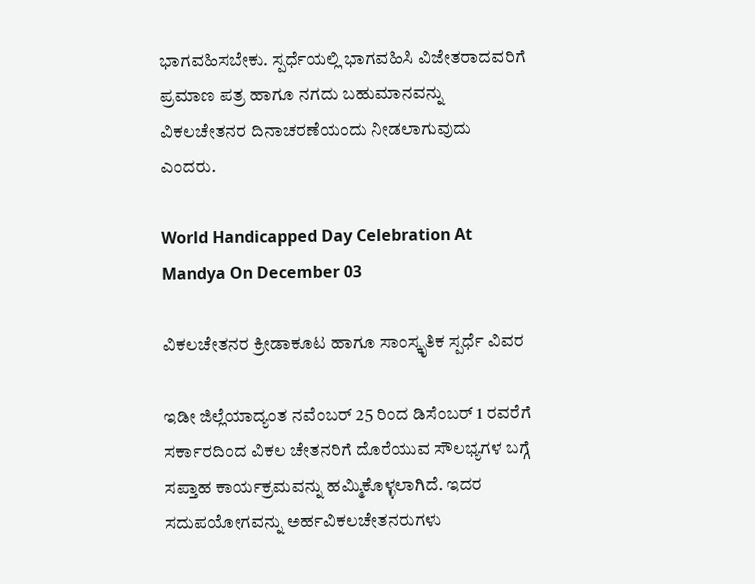ಭಾಗವಹಿಸಬೇಕು. ಸ್ಪರ್ಧೆಯಲ್ಲಿ ಭಾಗವಹಿಸಿ ವಿಜೇತರಾದವರಿಗೆ ಪ್ರಮಾಣ ಪತ್ರ ಹಾಗೂ ನಗದು ಬಹುಮಾನವನ್ನು ವಿಕಲಚೇತನರ ದಿನಾಚರಣೆಯಂದು ನೀಡಲಾಗುವುದು ಎಂದರು.

World Handicapped Day Celebration At Mandya On December 03

ವಿಕಲಚೇತನರ ಕ್ರೀಡಾಕೂಟ ಹಾಗೂ ಸಾಂಸ್ಕೃತಿಕ ಸ್ಪರ್ಧೆ ವಿವರ

ಇಡೀ ಜಿಲ್ಲೆಯಾದ್ಯಂತ ನವೆಂಬರ್ 25 ರಿಂದ ಡಿಸೆಂಬರ್ 1 ರವರೆಗೆ ಸರ್ಕಾರದಿಂದ ವಿಕಲ ಚೇತನರಿಗೆ ದೊರೆಯುವ ಸೌಲಭ್ಯಗಳ ಬಗ್ಗೆ ಸಪ್ತಾಹ ಕಾರ್ಯಕ್ರಮವನ್ನು ಹಮ್ಮಿಕೊಳ್ಳಲಾಗಿದೆ. ಇದರ ಸದುಪಯೋಗವನ್ನು ಅರ್ಹವಿಕಲಚೇತನರುಗಳು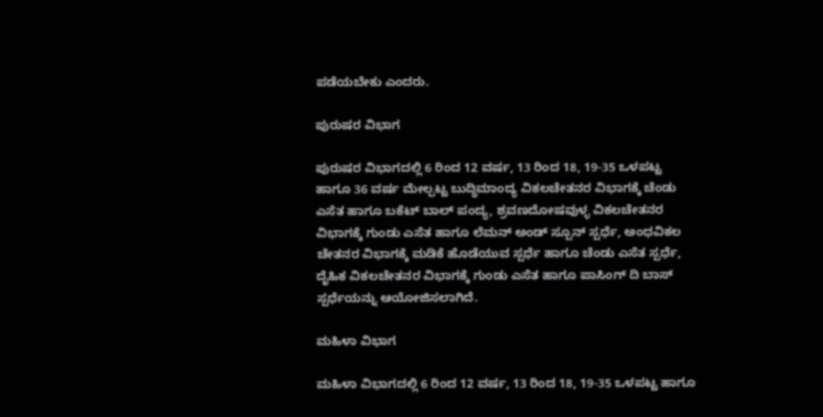ಪಡೆಯಬೇಕು ಎಂದರು.

ಪುರುಷರ ವಿಭಾಗ

ಪುರುಷರ ವಿಭಾಗದಲ್ಲಿ 6 ರಿಂದ 12 ವರ್ಷ, 13 ರಿಂದ 18, 19-35 ಒಳಪಟ್ಟ ಹಾಗೂ 36 ವರ್ಷ ಮೇಲ್ಪಟ್ಟ ಬುದ್ಧಿಮಾಂದ್ಯ ವಿಕಲಚೇತನರ ವಿಭಾಗಕ್ಕೆ ಚೆಂಡು ಎಸೆತ ಹಾಗೂ ಬಕೆಟ್ ಬಾಲ್ ಪಂದ್ಯ, ಶ್ರವಣದೋಷವುಳ್ಳ ವಿಕಲಚೇತನರ ವಿಭಾಗಕ್ಕೆ ಗುಂಡು ಎಸೆತ ಹಾಗೂ ಲೆಮನ್ ಅಂಡ್ ಸ್ಪೂನ್ ಸ್ಪರ್ಧೆ, ಅಂಧವಿಕಲ ಚೇತನರ ವಿಭಾಗಕ್ಕೆ ಮಡಿಕೆ ಹೊಡೆಯುವ ಸ್ಪರ್ಧೆ ಹಾಗೂ ಚೆಂಡು ಎಸೆತ ಸ್ಪರ್ಧೆ, ದೈಹಿಕ ವಿಕಲಚೇತನರ ವಿಭಾಗಕ್ಕೆ ಗುಂಡು ಎಸೆತ ಹಾಗೂ ಪಾಸಿಂಗ್ ದಿ ಬಾಸ್ ಸ್ಪರ್ಧೆಯನ್ನು ಆಯೋಜಿಸಲಾಗಿದೆ.

ಮಹಿಳಾ ವಿಭಾಗ

ಮಹಿಳಾ ವಿಭಾಗದಲ್ಲಿ 6 ರಿಂದ 12 ವರ್ಷ, 13 ರಿಂದ 18, 19-35 ಒಳಪಟ್ಟ ಹಾಗೂ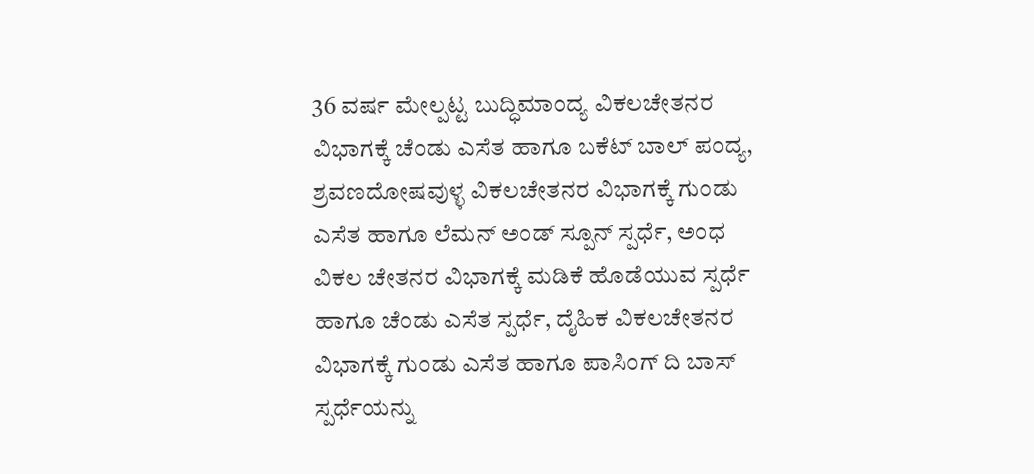36 ವರ್ಷ ಮೇಲ್ಪಟ್ಟ ಬುದ್ಧಿಮಾಂದ್ಯ ವಿಕಲಚೇತನರ ವಿಭಾಗಕ್ಕೆ ಚೆಂಡು ಎಸೆತ ಹಾಗೂ ಬಕೆಟ್ ಬಾಲ್ ಪಂದ್ಯ, ಶ್ರವಣದೋಷವುಳ್ಳ ವಿಕಲಚೇತನರ ವಿಭಾಗಕ್ಕೆ ಗುಂಡು ಎಸೆತ ಹಾಗೂ ಲೆಮನ್ ಅಂಡ್ ಸ್ಪೂನ್ ಸ್ಪರ್ಧೆ, ಅಂಧ ವಿಕಲ ಚೇತನರ ವಿಭಾಗಕ್ಕೆ ಮಡಿಕೆ ಹೊಡೆಯುವ ಸ್ಪರ್ಧೆ ಹಾಗೂ ಚೆಂಡು ಎಸೆತ ಸ್ಪರ್ಧೆ, ದೈಹಿಕ ವಿಕಲಚೇತನರ ವಿಭಾಗಕ್ಕೆ ಗುಂಡು ಎಸೆತ ಹಾಗೂ ಪಾಸಿಂಗ್ ದಿ ಬಾಸ್ ಸ್ಪರ್ಧೆಯನ್ನು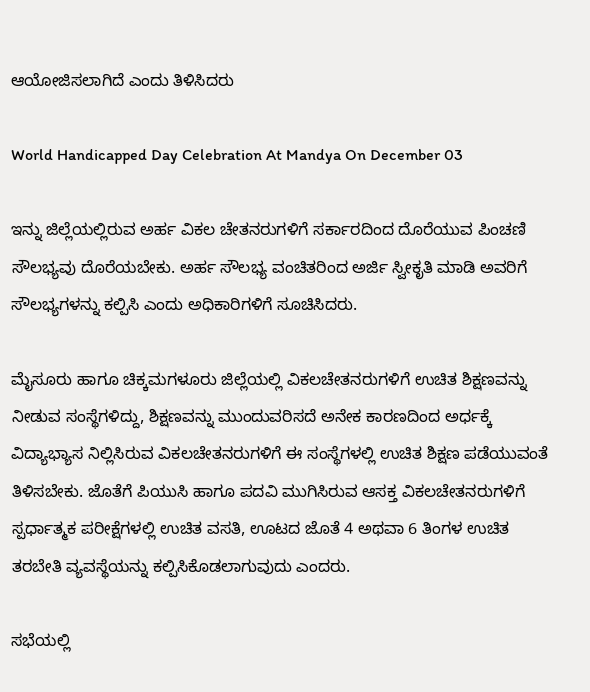ಆಯೋಜಿಸಲಾಗಿದೆ ಎಂದು ತಿಳಿಸಿದರು

World Handicapped Day Celebration At Mandya On December 03

ಇನ್ನು ಜಿಲ್ಲೆಯಲ್ಲಿರುವ ಅರ್ಹ ವಿಕಲ ಚೇತನರುಗಳಿಗೆ ಸರ್ಕಾರದಿಂದ ದೊರೆಯುವ ಪಿಂಚಣಿ ಸೌಲಭ್ಯವು ದೊರೆಯಬೇಕು. ಅರ್ಹ ಸೌಲಭ್ಯ ವಂಚಿತರಿಂದ ಅರ್ಜಿ ಸ್ವೀಕೃತಿ ಮಾಡಿ ಅವರಿಗೆ ಸೌಲಭ್ಯಗಳನ್ನು ಕಲ್ಪಿಸಿ ಎಂದು ಅಧಿಕಾರಿಗಳಿಗೆ ಸೂಚಿಸಿದರು.

ಮೈಸೂರು ಹಾಗೂ ಚಿಕ್ಕಮಗಳೂರು ಜಿಲ್ಲೆಯಲ್ಲಿ ವಿಕಲಚೇತನರುಗಳಿಗೆ ಉಚಿತ ಶಿಕ್ಷಣವನ್ನು ನೀಡುವ ಸಂಸ್ಥೆಗಳಿದ್ದು, ಶಿಕ್ಷಣವನ್ನು ಮುಂದುವರಿಸದೆ ಅನೇಕ ಕಾರಣದಿಂದ ಅರ್ಧಕ್ಕೆ ವಿದ್ಯಾಭ್ಯಾಸ ನಿಲ್ಲಿಸಿರುವ ವಿಕಲಚೇತನರುಗಳಿಗೆ ಈ ಸಂಸ್ಥೆಗಳಲ್ಲಿ ಉಚಿತ ಶಿಕ್ಷಣ ಪಡೆಯುವಂತೆ ತಿಳಿಸಬೇಕು. ಜೊತೆಗೆ ಪಿಯುಸಿ ಹಾಗೂ ಪದವಿ ಮುಗಿಸಿರುವ ಆಸಕ್ತ ವಿಕಲಚೇತನರುಗಳಿಗೆ ಸ್ಪರ್ಧಾತ್ಮಕ ಪರೀಕ್ಷೆಗಳಲ್ಲಿ ಉಚಿತ ವಸತಿ, ಊಟದ ಜೊತೆ 4 ಅಥವಾ 6 ತಿಂಗಳ ಉಚಿತ ತರಬೇತಿ ವ್ಯವಸ್ಥೆಯನ್ನು ಕಲ್ಪಿಸಿಕೊಡಲಾಗುವುದು ಎಂದರು.

ಸಭೆಯಲ್ಲಿ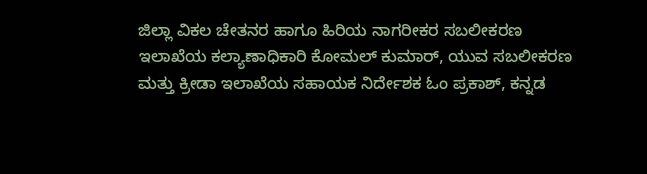ಜಿಲ್ಲಾ ವಿಕಲ ಚೇತನರ ಹಾಗೂ ಹಿರಿಯ ನಾಗರೀಕರ ಸಬಲೀಕರಣ ಇಲಾಖೆಯ ಕಲ್ಯಾಣಾಧಿಕಾರಿ ಕೋಮಲ್ ಕುಮಾರ್, ಯುವ ಸಬಲೀಕರಣ ಮತ್ತು ಕ್ರೀಡಾ ಇಲಾಖೆಯ ಸಹಾಯಕ ನಿರ್ದೇಶಕ ಓಂ ಪ್ರಕಾಶ್, ಕನ್ನಡ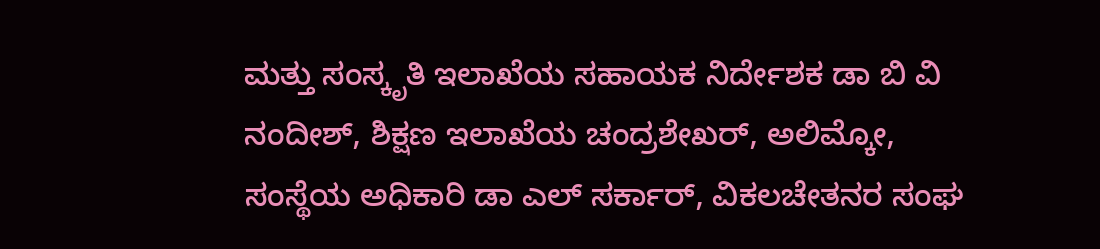ಮತ್ತು ಸಂಸ್ಕೃತಿ ಇಲಾಖೆಯ ಸಹಾಯಕ ನಿರ್ದೇಶಕ ಡಾ ಬಿ ವಿ ನಂದೀಶ್, ಶಿಕ್ಷಣ ಇಲಾಖೆಯ ಚಂದ್ರಶೇಖರ್, ಅಲಿಮ್ಕೋ, ಸಂಸ್ಥೆಯ ಅಧಿಕಾರಿ ಡಾ ಎಲ್ ಸರ್ಕಾರ್, ವಿಕಲಚೇತನರ ಸಂಘ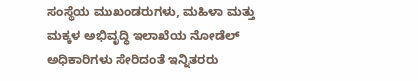ಸಂಸ್ಥೆಯ ಮುಖಂಡರುಗಳು, ಮಹಿಳಾ ಮತ್ತು ಮಕ್ಕಳ ಅಭಿವೃದ್ಧಿ ಇಲಾಖೆಯ ನೋಡೆಲ್ ಅಧಿಕಾರಿಗಳು ಸೇರಿದಂತೆ ಇನ್ನಿತರರು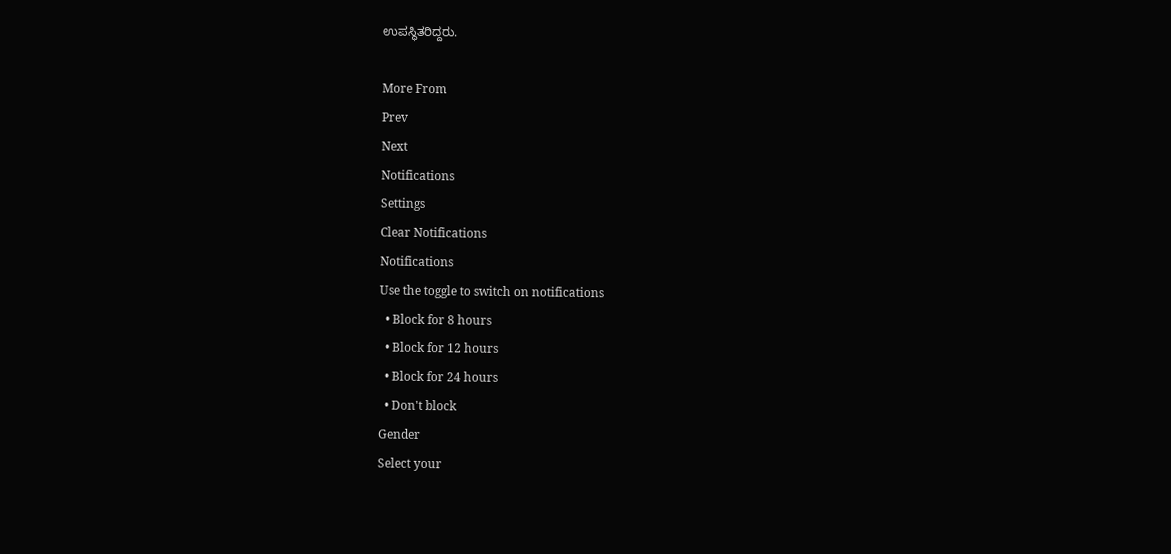ಉಪಸ್ಥಿತರಿದ್ದರು.

More From
Prev
Next
Notifications
Settings
Clear Notifications
Notifications
Use the toggle to switch on notifications
  • Block for 8 hours
  • Block for 12 hours
  • Block for 24 hours
  • Don't block
Gender
Select your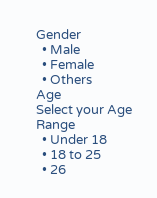Gender
  • Male
  • Female
  • Others
Age
Select your Age Range
  • Under 18
  • 18 to 25
  • 26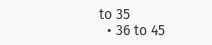to 35
  • 36 to 45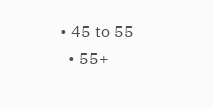• 45 to 55
  • 55+